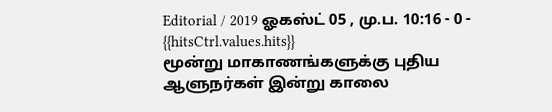Editorial / 2019 ஓகஸ்ட் 05 , மு.ப. 10:16 - 0 - {{hitsCtrl.values.hits}}
மூன்று மாகாணங்களுக்கு புதிய ஆளுநர்கள் இன்று காலை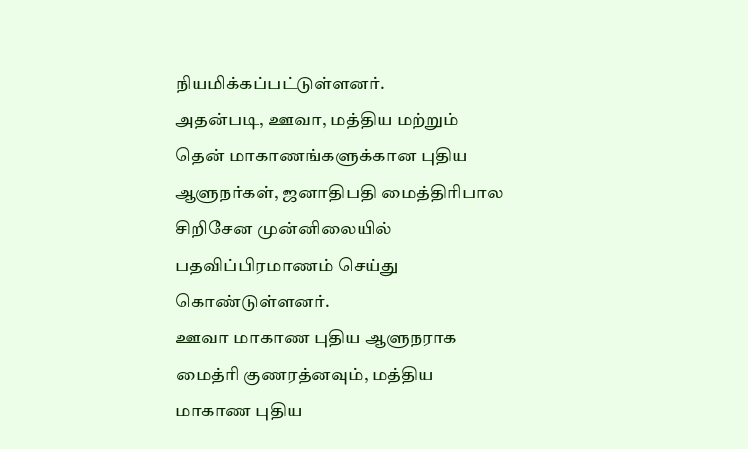நியமிக்கப்பட்டுள்ளனர்.
அதன்படி, ஊவா, மத்திய மற்றும் தென் மாகாணங்களுக்கான புதிய ஆளுநர்கள், ஜனாதிபதி மைத்திரிபால சிறிசேன முன்னிலையில் பதவிப்பிரமாணம் செய்து கொண்டுள்ளனர்.
ஊவா மாகாண புதிய ஆளுநராக மைத்ரி குணரத்னவும், மத்திய மாகாண புதிய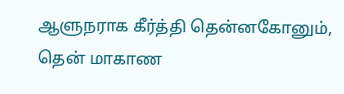ஆளுநராக கீர்த்தி தென்னகோனும், தென் மாகாண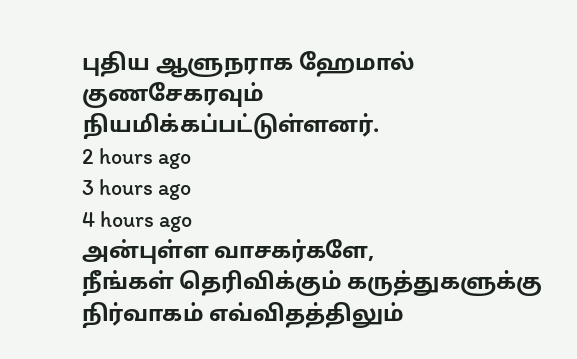புதிய ஆளுநராக ஹேமால் குணசேகரவும் நியமிக்கப்பட்டுள்ளனர்.
2 hours ago
3 hours ago
4 hours ago
அன்புள்ள வாசகர்களே,
நீங்கள் தெரிவிக்கும் கருத்துகளுக்கு நிர்வாகம் எவ்விதத்திலும்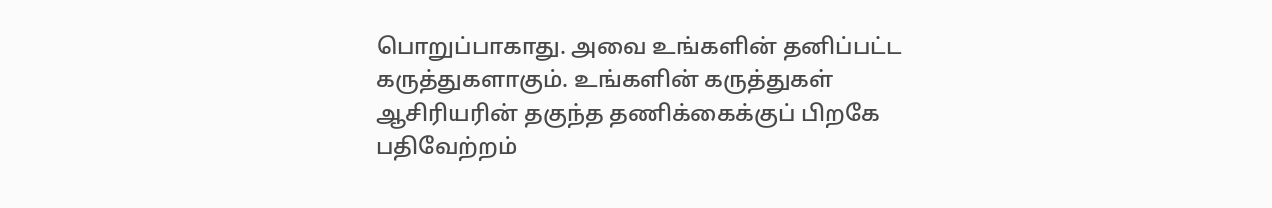பொறுப்பாகாது. அவை உங்களின் தனிப்பட்ட கருத்துகளாகும். உங்களின் கருத்துகள் ஆசிரியரின் தகுந்த தணிக்கைக்குப் பிறகே பதிவேற்றம்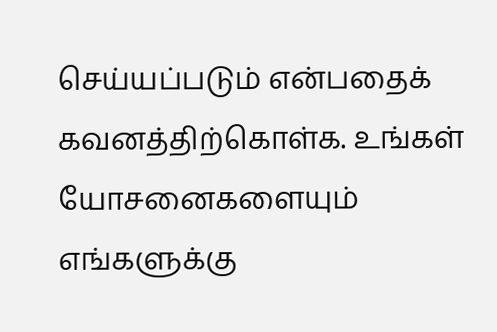செய்யப்படும் என்பதைக் கவனத்திற்கொள்க. உங்கள் யோசனைகளையும் எங்களுக்கு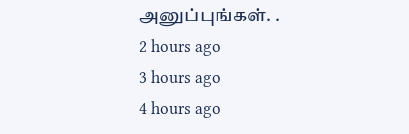அனுப்புங்கள். .
2 hours ago
3 hours ago
4 hours ago